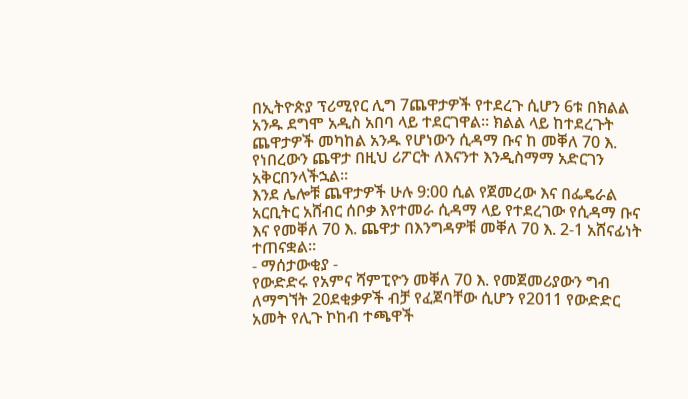በኢትዮጵያ ፕሪሚየር ሊግ 7ጨዋታዎች የተደረጉ ሲሆን 6ቱ በክልል አንዱ ደግሞ አዲስ አበባ ላይ ተደርገዋል። ክልል ላይ ከተደረጉት ጨዋታዎች መካከል አንዱ የሆነውን ሲዳማ ቡና ከ መቐለ 70 እ. የነበረውን ጨዋታ በዚህ ሪፖርት ለእናንተ እንዲስማማ አድርገን አቅርበንላችኋል።
እንደ ሌሎቹ ጨዋታዎች ሁሉ 9:00 ሲል የጀመረው እና በፌዴራል አርቢትር አሸብር ሰቦቃ እየተመራ ሲዳማ ላይ የተደረገው የሲዳማ ቡና እና የመቐለ 70 እ. ጨዋታ በእንግዳዎቹ መቐለ 70 እ. 2-1 አሸናፊነት ተጠናቋል።
- ማሰታውቂያ -
የውድድሩ የአምና ሻምፒዮን መቐለ 70 እ. የመጀመሪያውን ግብ ለማግኘት 20ደቂቃዎች ብቻ የፈጀባቸው ሲሆን የ2011 የውድድር አመት የሊጉ ኮከብ ተጫዋች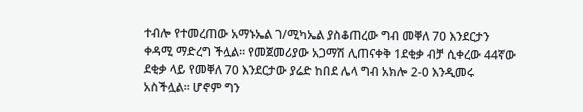ተብሎ የተመረጠው አማኑኤል ገ/ሚካኤል ያስቆጠረው ግብ መቐለ 70 እንደርታን ቀዳሚ ማድረግ ችሏል። የመጀመሪያው አጋማሽ ሊጠናቀቅ 1ደቂቃ ብቻ ሲቀረው 44ኛው ደቂቃ ላይ የመቐለ 70 እንደርታው ያሬድ ከበደ ሌላ ግብ አክሎ 2-0 እንዲመሩ አስችሏል። ሆኖም ግን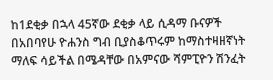ከ1ደቂቃ በኋላ 45ኛው ደቂቃ ላይ ሲዳማ ቡናዎች በአበባየሁ ዮሐንስ ግብ ቢያስቆጥሩም ከማስተዛዘኛነት ማለፍ ሳይችል በሜዳቸው በአምናው ሻምፒዮን ሽንፈት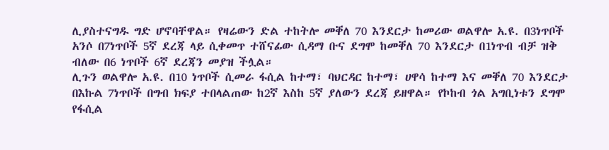ሊያስተናግዱ ግድ ሆኖባቸዋል። የዛሬውን ድል ተከትሎ መቐለ 70 እንደርታ ከመሪው ወልዋሎ አ.ዩ. በ3ነጥቦች አንሶ በ7ነጥቦች 5ኛ ደረጃ ላይ ሲቀመጥ ተሸናፊው ሲዳማ ቡና ደግሞ ከመቐለ 70 እንደርታ በ1ነጥብ ብቻ ዝቅ ብለው በ6 ነጥቦች 6ኛ ደረጃን መያዝ ችሏል።
ሊጉን ወልዋሎ አ.ዩ. በ10 ነጥቦች ሲመራ ፋሲል ከተማ፣ ባህርዳር ከተማ፣ ሀዋሳ ከተማ እና መቐለ 70 እንደርታ በእኩል 7ነጥቦች በግብ ክፍያ ተበላልጠው ከ2ኛ እስከ 5ኛ ያለውን ደረጃ ይዘዋል። የኮከብ ጎል አግቢነቱን ደግሞ የፋሲል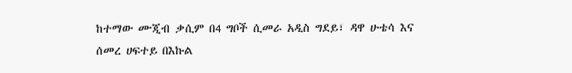ከተማው ሙጂብ ቃሲም በ4 ግቦች ሲመራ አዲስ ግደይ፣ ዳዋ ሁቴሳ እና ሰመረ ሀፍተይ በእኩል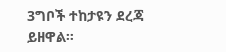3ግቦች ተከታዩን ደረጃ ይዘዋል።